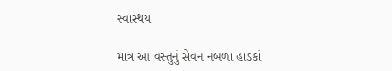સ્વાસ્થય

માત્ર આ વસ્તુનું સેવન નબળા હાડકાં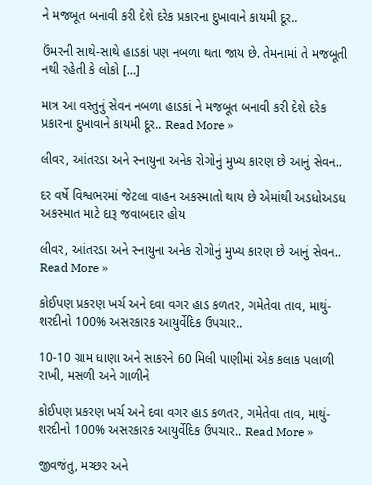ને મજબૂત બનાવી કરી દેશે દરેક પ્રકારના દુખાવાને કાયમી દૂર..

ઉંમરની સાથે-સાથે હાડકાં પણ નબળા થતા જાય છે. તેમનામાં તે મજબૂતી નથી રહેતી કે લોકો […]

માત્ર આ વસ્તુનું સેવન નબળા હાડકાં ને મજબૂત બનાવી કરી દેશે દરેક પ્રકારના દુખાવાને કાયમી દૂર.. Read More »

લીવર, આંતરડા અને સ્નાયુના અનેક રોગોનું મુખ્ય કારણ છે આનું સેવન..

દર વર્ષે વિશ્વભરમાં જેટલા વાહન અકસ્માતો થાય છે એમાંથી અડધોઅડધ અકસ્માત માટે દારૂ જવાબદાર હોય

લીવર, આંતરડા અને સ્નાયુના અનેક રોગોનું મુખ્ય કારણ છે આનું સેવન.. Read More »

કોઈપણ પ્રકરણ ખર્ચ અને દવા વગર હાડ કળતર, ગમેતેવા તાવ, માથું-શરદીનો 100% અસરકારક આયુર્વેદિક ઉપચાર..

10-10 ગ્રામ ધાણા અને સાકરને 60 મિલી પાણીમાં એક કલાક પલાળી રાખી, મસળી અને ગાળીને

કોઈપણ પ્રકરણ ખર્ચ અને દવા વગર હાડ કળતર, ગમેતેવા તાવ, માથું-શરદીનો 100% અસરકારક આયુર્વેદિક ઉપચાર.. Read More »

જીવજંતુ, મચ્છર અને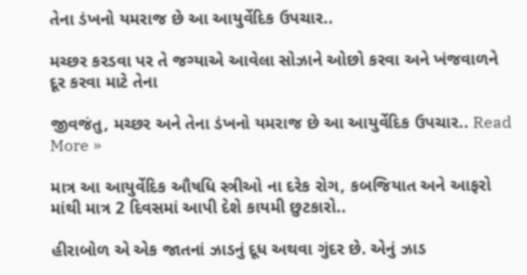તેના ડંખનો યમરાજ છે આ આયુર્વેદિક ઉપચાર..

મચ્છર કરડવા પર તે જગ્યાએ આવેલા સોઝાને ઓછો કરવા અને ખંજવાળને દૂર કરવા માટે તેના

જીવજંતુ, મચ્છર અને તેના ડંખનો યમરાજ છે આ આયુર્વેદિક ઉપચાર.. Read More »

માત્ર આ આયુર્વેદિક ઔષધિ સ્ત્રીઓ ના દરેક રોગ, કબજિયાત અને આફરો માંથી માત્ર 2 દિવસમાં આપી દેશે કાયમી છુટકારો..

હીરાબોળ એ એક જાતનાં ઝાડનું દૂધ અથવા ગુંદર છે. એનું ઝાડ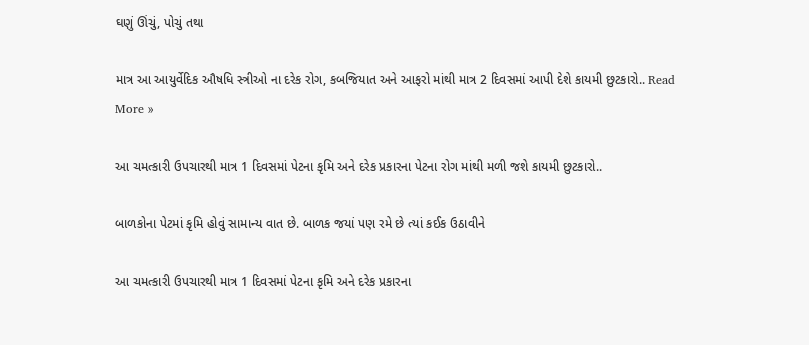ઘણું ઊંચું, પોચું તથા

માત્ર આ આયુર્વેદિક ઔષધિ સ્ત્રીઓ ના દરેક રોગ, કબજિયાત અને આફરો માંથી માત્ર 2 દિવસમાં આપી દેશે કાયમી છુટકારો.. Read More »

આ ચમત્કારી ઉપચારથી માત્ર 1 દિવસમાં પેટના કૃમિ અને દરેક પ્રકારના પેટના રોગ માંથી મળી જશે કાયમી છુટકારો..

બાળકોના પેટમાં કૃમિ હોવું સામાન્ય વાત છે. બાળક જયાં પણ રમે છે ત્યાં કઈક ઉઠાવીને

આ ચમત્કારી ઉપચારથી માત્ર 1 દિવસમાં પેટના કૃમિ અને દરેક પ્રકારના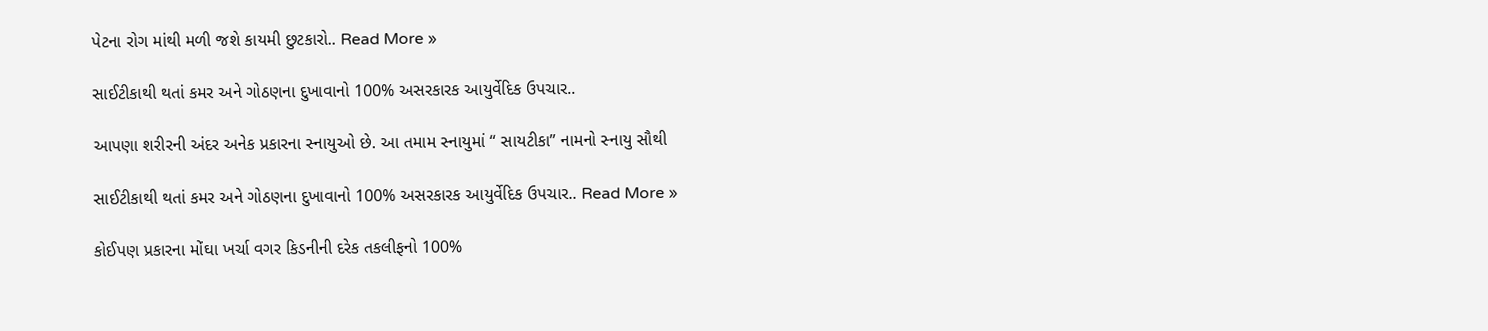પેટના રોગ માંથી મળી જશે કાયમી છુટકારો.. Read More »

સાઈટીકાથી થતાં કમર અને ગોઠણના દુખાવાનો 100% અસરકારક આયુર્વેદિક ઉપચાર..

આપણા શરીરની અંદર અનેક પ્રકારના સ્નાયુઓ છે. આ તમામ સ્નાયુમાં “ સાયટીકા” નામનો સ્નાયુ સૌથી

સાઈટીકાથી થતાં કમર અને ગોઠણના દુખાવાનો 100% અસરકારક આયુર્વેદિક ઉપચાર.. Read More »

કોઈપણ પ્રકારના મોંઘા ખર્ચા વગર કિડનીની દરેક તકલીફનો 100%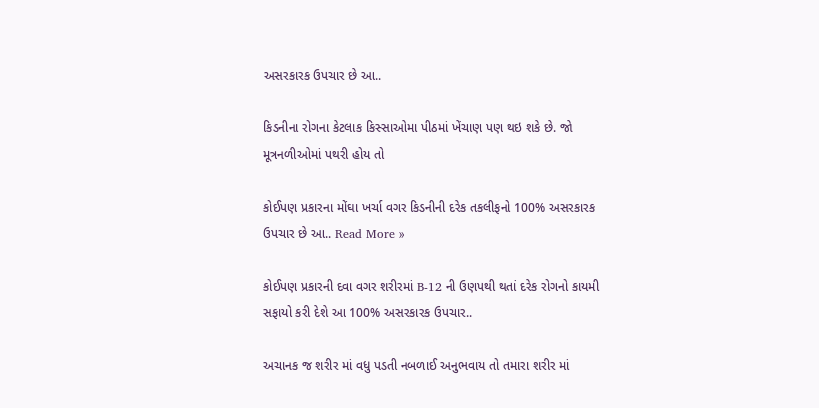અસરકારક ઉપચાર છે આ..

કિડનીના રોગના કેટલાક કિસ્સાઓમા પીઠમાં ખેંચાણ પણ થઇ શકે છે. જો મૂત્રનળીઓમાં પથરી હોય તો

કોઈપણ પ્રકારના મોંઘા ખર્ચા વગર કિડનીની દરેક તકલીફનો 100% અસરકારક ઉપચાર છે આ.. Read More »

કોઈપણ પ્રકારની દવા વગર શરીરમાં B-12 ની ઉણપથી થતાં દરેક રોગનો કાયમી સફાયો કરી દેશે આ 100% અસરકારક ઉપચાર..

અચાનક જ શરીર માં વધુ પડતી નબળાઈ અનુભવાય તો તમારા શરીર માં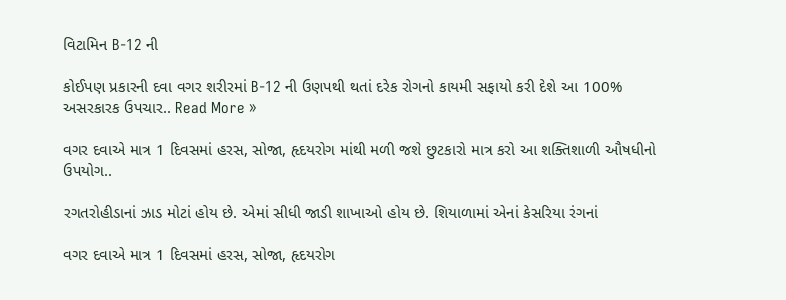વિટામિન B-12 ની

કોઈપણ પ્રકારની દવા વગર શરીરમાં B-12 ની ઉણપથી થતાં દરેક રોગનો કાયમી સફાયો કરી દેશે આ 100% અસરકારક ઉપચાર.. Read More »

વગર દવાએ માત્ર 1 દિવસમાં હરસ, સોજા, હૃદયરોગ માંથી મળી જશે છુટકારો માત્ર કરો આ શક્તિશાળી ઔષધીનો ઉપયોગ..

રગતરોહીડાનાં ઝાડ મોટાં હોય છે. એમાં સીધી જાડી શાખાઓ હોય છે. શિયાળામાં એનાં કેસરિયા રંગનાં

વગર દવાએ માત્ર 1 દિવસમાં હરસ, સોજા, હૃદયરોગ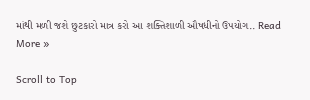માંથી મળી જશે છુટકારો માત્ર કરો આ શક્તિશાળી ઔષધીનો ઉપયોગ.. Read More »

Scroll to Top